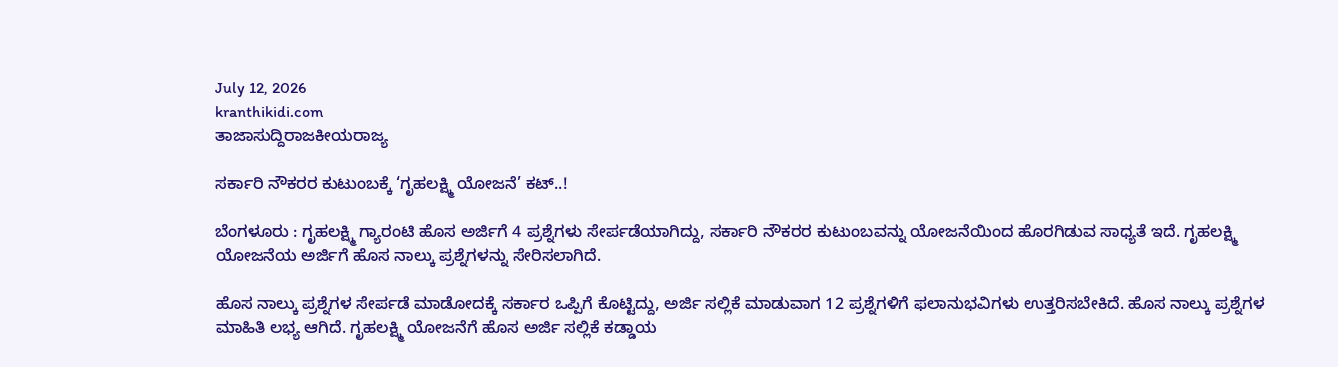July 12, 2026
kranthikidi.com
ತಾಜಾಸುದ್ದಿರಾಜಕೀಯರಾಜ್ಯ

ಸರ್ಕಾರಿ ನೌಕರರ ಕುಟುಂಬಕ್ಕೆ ‘ಗೃಹಲಕ್ಷ್ಮಿ ಯೋಜನೆ’ ಕಟ್..!

ಬೆಂಗಳೂರು : ಗೃಹಲಕ್ಷ್ಮಿ ಗ್ಯಾರಂಟಿ ಹೊಸ ಅರ್ಜಿಗೆ 4 ಪ್ರಶ್ನೆಗಳು ಸೇರ್ಪಡೆಯಾಗಿದ್ದು, ಸರ್ಕಾರಿ ನೌಕರರ ಕುಟುಂಬವನ್ನು ಯೋಜನೆಯಿಂದ ಹೊರಗಿಡುವ ಸಾಧ್ಯತೆ ಇದೆ. ಗೃಹಲಕ್ಷ್ಮಿ ಯೋಜನೆಯ ಅರ್ಜಿಗೆ ಹೊಸ ನಾಲ್ಕು ಪ್ರಶ್ನೆಗಳನ್ನು ಸೇರಿಸಲಾಗಿದೆ.

ಹೊಸ ನಾಲ್ಕು ಪ್ರಶ್ನೆಗಳ ಸೇರ್ಪಡೆ ಮಾಡೋದಕ್ಕೆ ಸರ್ಕಾರ ಒಪ್ಪಿಗೆ ಕೊಟ್ಟಿದ್ದು, ಅರ್ಜಿ ಸಲ್ಲಿಕೆ ಮಾಡುವಾಗ 12 ಪ್ರಶ್ನೆಗಳಿಗೆ ಫಲಾನುಭವಿಗಳು ಉತ್ತರಿಸಬೇಕಿದೆ. ಹೊಸ ನಾಲ್ಕು ಪ್ರಶ್ನೆಗಳ ಮಾಹಿತಿ ಲಭ್ಯ ಆಗಿದೆ. ಗೃಹಲಕ್ಷ್ಮಿ ಯೋಜನೆಗೆ ಹೊಸ ಅರ್ಜಿ ಸಲ್ಲಿಕೆ ಕಡ್ಡಾಯ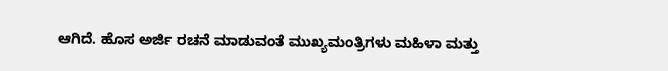ಆಗಿದೆ. ಹೊಸ ಅರ್ಜಿ ರಚನೆ ಮಾಡುವಂತೆ ಮುಖ್ಯಮಂತ್ರಿಗಳು ಮಹಿಳಾ ಮತ್ತು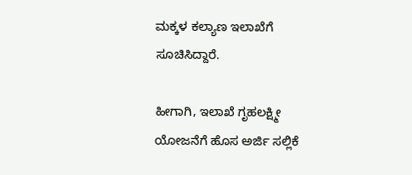ಮಕ್ಕಳ ಕಲ್ಯಾಣ ಇಲಾಖೆಗೆ ಸೂಚಿಸಿದ್ದಾರೆ.

ಹೀಗಾಗಿ, ಇಲಾಖೆ ಗೃಹಲಕ್ಷ್ಮೀ ಯೋಜನೆಗೆ ಹೊಸ ಅರ್ಜಿ ಸಲ್ಲಿಕೆ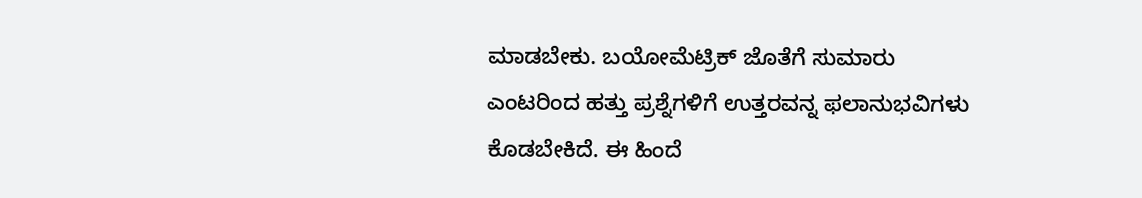ಮಾಡಬೇಕು. ಬಯೋಮೆಟ್ರಿಕ್ ಜೊತೆಗೆ ಸುಮಾರು ಎಂಟರಿಂದ ಹತ್ತು ಪ್ರಶ್ನೆಗಳಿಗೆ ಉತ್ತರವನ್ನ ಫಲಾನುಭವಿಗಳು ಕೊಡಬೇಕಿದೆ. ಈ ಹಿಂದೆ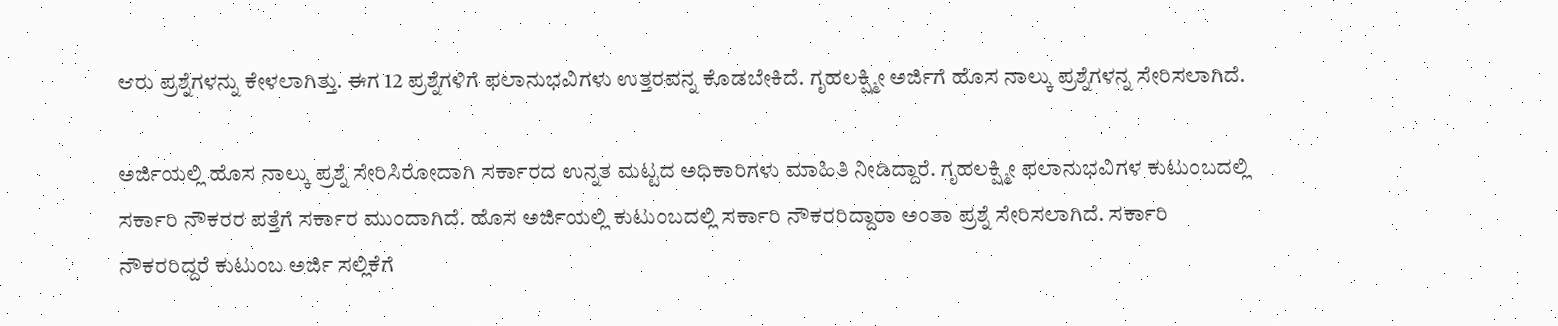ಆರು ಪ್ರಶ್ನೆಗಳನ್ನು ಕೇಳಲಾಗಿತ್ತು. ಈಗ 12 ಪ್ರಶ್ನೆಗಳಿಗೆ ಫಲಾನುಭವಿಗಳು ಉತ್ತರವನ್ನ ಕೊಡಬೇಕಿದೆ. ಗೃಹಲಕ್ಷ್ಮೀ ಅರ್ಜಿಗೆ ಹೊಸ ನಾಲ್ಕು ಪ್ರಶ್ನೆಗಳನ್ನ ಸೇರಿಸಲಾಗಿದೆ.

ಅರ್ಜಿಯಲ್ಲಿ ಹೊಸ ನಾಲ್ಕು ಪ್ರಶ್ನೆ ಸೇರಿಸಿರೋದಾಗಿ ಸರ್ಕಾರದ ಉನ್ನತ ಮಟ್ಟದ ಅಧಿಕಾರಿಗಳು ಮಾಹಿತಿ ನೀಡಿದ್ದಾರೆ. ಗೃಹಲಕ್ಷ್ಮೀ ಫಲಾನುಭವಿಗಳ ಕುಟುಂಬದಲ್ಲಿ ಸರ್ಕಾರಿ ನೌಕರರ ಪತ್ತೆಗೆ ಸರ್ಕಾರ ಮುಂದಾಗಿದೆ. ಹೊಸ ಅರ್ಜಿಯಲ್ಲಿ ಕುಟುಂಬದಲ್ಲಿ ಸರ್ಕಾರಿ ನೌಕರರಿದ್ದಾರಾ ಅಂತಾ ಪ್ರಶ್ನೆ ಸೇರಿಸಲಾಗಿದೆ. ಸರ್ಕಾರಿ ನೌಕರರಿದ್ದರೆ ಕುಟುಂಬ ಅರ್ಜಿ ಸಲ್ಲಿಕೆಗೆ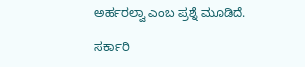ಅರ್ಹರಲ್ವಾ ಎಂಬ ಪ್ರಶ್ನೆ ಮೂಡಿದೆ.

ಸರ್ಕಾರಿ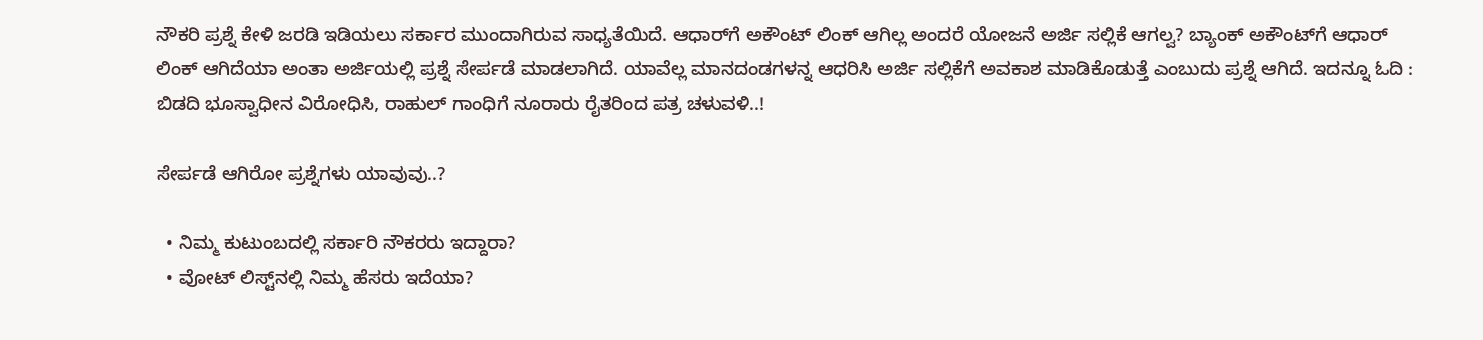ನೌಕರಿ ಪ್ರಶ್ನೆ ಕೇಳಿ ಜರಡಿ ಇಡಿಯಲು ಸರ್ಕಾರ ಮುಂದಾಗಿರುವ ಸಾಧ್ಯತೆಯಿದೆ. ಆಧಾರ್‌ಗೆ ಅಕೌಂಟ್ ಲಿಂಕ್ ಆಗಿಲ್ಲ ಅಂದರೆ ಯೋಜನೆ ಅರ್ಜಿ ಸಲ್ಲಿಕೆ ಆಗಲ್ವ? ಬ್ಯಾಂಕ್ ಅಕೌಂಟ್‌ಗೆ ಆಧಾರ್ ಲಿಂಕ್ ಆಗಿದೆಯಾ ಅಂತಾ ಅರ್ಜಿಯಲ್ಲಿ ಪ್ರಶ್ನೆ ಸೇರ್ಪಡೆ ಮಾಡಲಾಗಿದೆ. ಯಾವೆಲ್ಲ ಮಾನದಂಡಗಳನ್ನ ಆಧರಿಸಿ ಅರ್ಜಿ ಸಲ್ಲಿಕೆಗೆ ಅವಕಾಶ ಮಾಡಿಕೊಡುತ್ತೆ ಎಂಬುದು ಪ್ರಶ್ನೆ ಆಗಿದೆ. ಇದನ್ನೂ ಓದಿ : ಬಿಡದಿ ಭೂಸ್ವಾಧೀನ ವಿರೋಧಿಸಿ, ರಾಹುಲ್ ಗಾಂಧಿಗೆ ನೂರಾರು ರೈತರಿಂದ ಪತ್ರ ಚಳುವಳಿ..!

ಸೇರ್ಪಡೆ ಆಗಿರೋ ಪ್ರಶ್ನೆಗಳು ಯಾವುವು..?

  • ನಿಮ್ಮ ಕುಟುಂಬದಲ್ಲಿ ಸರ್ಕಾರಿ ನೌಕರರು ಇದ್ದಾರಾ?
  • ವೋಟ್ ಲಿಸ್ಟ್‌ನಲ್ಲಿ ನಿಮ್ಮ ಹೆಸರು ಇದೆಯಾ?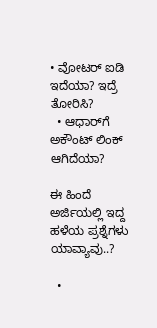• ವೋಟರ್ ಐಡಿ ಇದೆಯಾ? ಇದ್ರೆ ತೋರಿಸಿ?
  • ಆಧಾರ್‌ಗೆ ಅಕೌಂಟ್ ಲಿಂಕ್ ಆಗಿದೆಯಾ?

ಈ ಹಿಂದೆ ಅರ್ಜಿಯಲ್ಲಿ ಇದ್ದ ಹಳೆಯ ಪ್ರಶ್ನೆಗಳು ಯಾವ್ಯಾವು..?

  •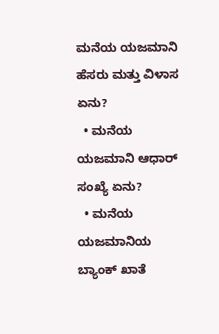ಮನೆಯ ಯಜಮಾನಿ ಹೆಸರು ಮತ್ತು ವಿಳಾಸ ಏನು?
  • ಮನೆಯ ಯಜಮಾನಿ ಆಧಾರ್ ಸಂಖ್ಯೆ ಏನು?
  • ಮನೆಯ ಯಜಮಾನಿಯ ಬ್ಯಾಂಕ್ ಖಾತೆ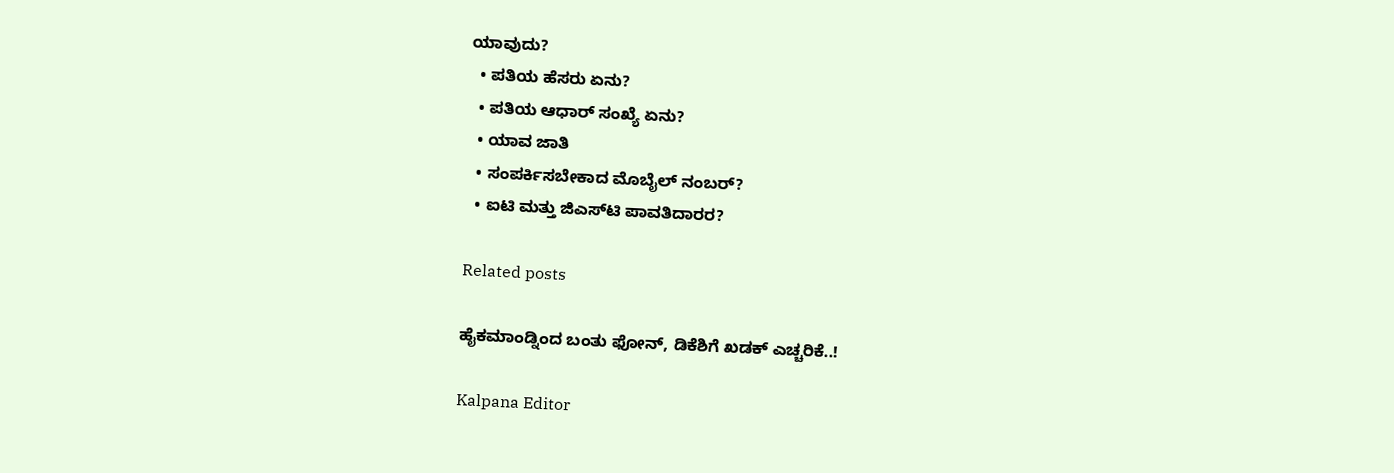ಯಾವುದು?
  • ಪತಿಯ ಹೆಸರು ಏನು?
  • ಪತಿಯ ಆಧಾರ್ ಸಂಖ್ಯೆ ಏನು?
  • ಯಾವ ಜಾತಿ
  • ಸಂಪರ್ಕಿಸಬೇಕಾದ ಮೊಬೈಲ್ ನಂಬರ್?
  • ಐಟಿ ಮತ್ತು ಜಿಎಸ್‌ಟಿ ಪಾವತಿದಾರರ?

Related posts

ಹೈಕಮಾಂಡ್ನಿಂದ ಬಂತು ಫೋನ್, ಡಿಕೆಶಿಗೆ ಖಡಕ್ ಎಚ್ಚರಿಕೆ..!

Kalpana Editor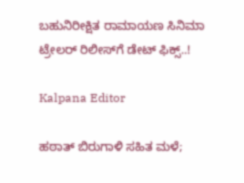ಬಹುನಿರೀಕ್ಷಿತ ರಾಮಾಯಣ ಸಿನಿಮಾ ಟ್ರೇಲರ್‌ ರಿಲೀಸ್‌ಗೆ ಡೇಟ್‌ ಫಿಕ್ಸ್‌..!

Kalpana Editor

ಹಠಾತ್ ಬಿರುಗಾಳಿ ಸಹಿತ ಮಳೆ;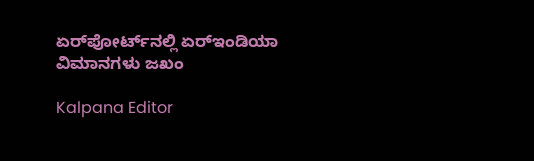ಏರ್‌ಪೋರ್ಟ್‌ನಲ್ಲಿ ಏರ್‌ಇಂಡಿಯಾ ವಿಮಾನಗಳು ಜಖಂ

Kalpana Editor